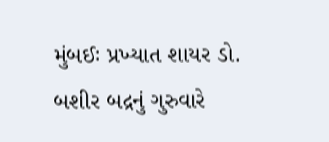મુંબઈઃ પ્રખ્યાત શાયર ડો. બશીર બદ્રનું ગુરુવારે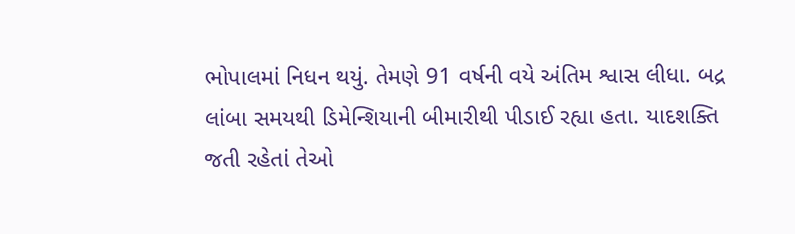ભોપાલમાં નિધન થયું. તેમણે 91 વર્ષની વયે અંતિમ શ્વાસ લીધા. બદ્ર લાંબા સમયથી ડિમેન્શિયાની બીમારીથી પીડાઈ રહ્યા હતા. યાદશક્તિ જતી રહેતાં તેઓ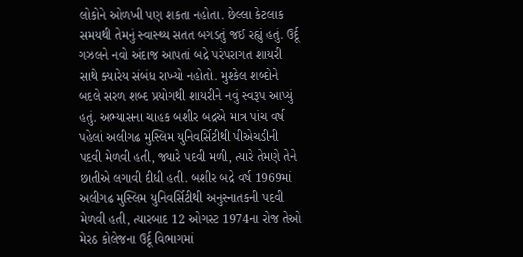લોકોને ઓળખી પણ શકતા નહોતા. છેલ્લા કેટલાક સમયથી તેમનું સ્વાસ્થ્ય સતત બગડતું જઈ રહ્યું હતું. ઉર્દૂ ગઝલને નવો અંદાજ આપતાં બદ્રે પરંપરાગત શાયરી સાથે ક્યારેય સંબંધ રાખ્યો નહોતો. મુશ્કેલ શબ્દોને બદલે સરળ શબ્દ પ્રયોગથી શાયરીને નવું સ્વરૂપ આપ્યું હતું. અભ્યાસના ચાહક બશીર બદ્રએ માત્ર પાંચ વર્ષ પહેલાં અલીગઢ મુસ્લિમ યુનિવર્સિટીથી પીએચડીની પદવી મેળવી હતી, જ્યારે પદવી મળી, ત્યારે તેમણે તેને છાતીએ લગાવી દીધી હતી. બશીર બદ્રે વર્ષ 1969માં અલીગઢ મુસ્લિમ યુનિવર્સિટીથી અનુસ્નાતકની પદવી મેળવી હતી, ત્યારબાદ 12 ઓગસ્ટ 1974ના રોજ તેઓ મેરઠ કોલેજના ઉર્દૂ વિભાગમાં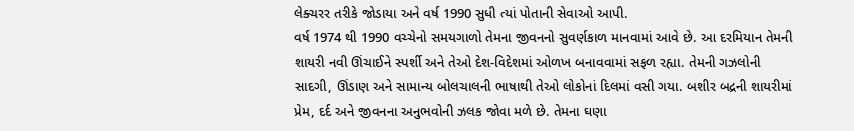લેક્ચરર તરીકે જોડાયા અને વર્ષ 1990 સુધી ત્યાં પોતાની સેવાઓ આપી.
વર્ષ 1974 થી 1990 વચ્ચેનો સમયગાળો તેમના જીવનનો સુવર્ણકાળ માનવામાં આવે છે. આ દરમિયાન તેમની શાયરી નવી ઊંચાઈને સ્પર્શી અને તેઓ દેશ-વિદેશમાં ઓળખ બનાવવામાં સફળ રહ્યા. તેમની ગઝલોની સાદગી, ઊંડાણ અને સામાન્ય બોલચાલની ભાષાથી તેઓ લોકોનાં દિલમાં વસી ગયા. બશીર બદ્રની શાયરીમાં પ્રેમ, દર્દ અને જીવનના અનુભવોની ઝલક જોવા મળે છે. તેમના ઘણા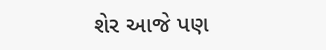શેર આજે પણ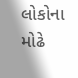લોકોના મોઢે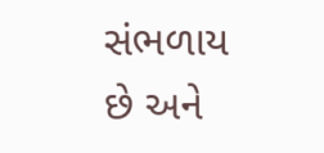સંભળાય છે અને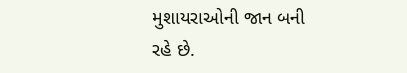મુશાયરાઓની જાન બની રહે છે.